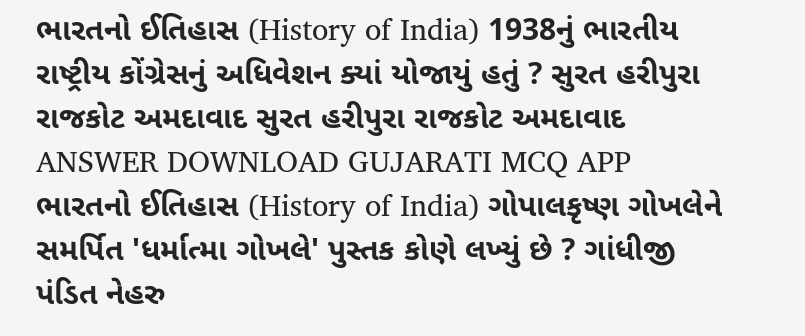ભારતનો ઈતિહાસ (History of India) 1938નું ભારતીય રાષ્ટ્રીય કોંગ્રેસનું અધિવેશન ક્યાં યોજાયું હતું ? સુરત હરીપુરા રાજકોટ અમદાવાદ સુરત હરીપુરા રાજકોટ અમદાવાદ ANSWER DOWNLOAD GUJARATI MCQ APP
ભારતનો ઈતિહાસ (History of India) ગોપાલકૃષ્ણ ગોખલેને સમર્પિત 'ધર્માત્મા ગોખલે' પુસ્તક કોણે લખ્યું છે ? ગાંધીજી પંડિત નેહરુ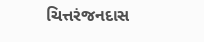ચિત્તરંજનદાસ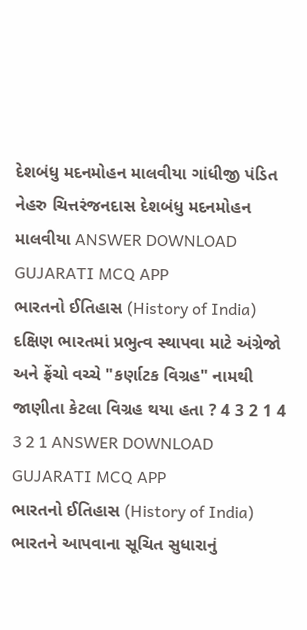દેશબંધુ મદનમોહન માલવીયા ગાંધીજી પંડિત નેહરુ ચિત્તરંજનદાસ દેશબંધુ મદનમોહન માલવીયા ANSWER DOWNLOAD GUJARATI MCQ APP
ભારતનો ઈતિહાસ (History of India) દક્ષિણ ભારતમાં પ્રભુત્વ સ્થાપવા માટે અંગ્રેજો અને ફ્રેંચો વચ્ચે "કર્ણાટક વિગ્રહ" નામથી જાણીતા કેટલા વિગ્રહ થયા હતા ? 4 3 2 1 4 3 2 1 ANSWER DOWNLOAD GUJARATI MCQ APP
ભારતનો ઈતિહાસ (History of India) ભારતને આપવાના સૂચિત સુધારાનું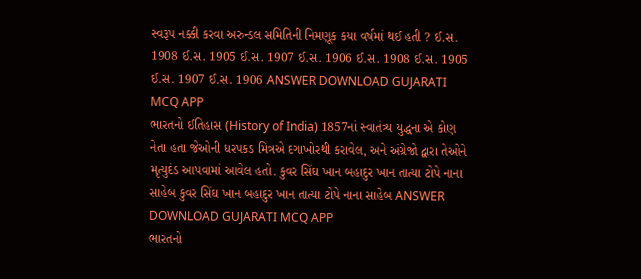સ્વરૂપ નક્કી કરવા અરુન્ડલ સમિતિની નિમણૂક કયા વર્ષમાં થઈ હતી ? ઈ.સ. 1908 ઈ.સ. 1905 ઈ.સ. 1907 ઈ.સ. 1906 ઈ.સ. 1908 ઈ.સ. 1905 ઈ.સ. 1907 ઈ.સ. 1906 ANSWER DOWNLOAD GUJARATI MCQ APP
ભારતનો ઈતિહાસ (History of India) 1857નાં સ્વાતંત્ર્ય યુદ્ધના એ કોણ નેતા હતા જેઓની ધરપકડ મિત્રએ દગાખોરથી કરાવેલ, અને અંગ્રેજો દ્વારા તેઓને મૃત્યુદંડ આપવામાં આવેલ હતો. કુવર સિંઘ ખાન બહાદુર ખાન તાત્યા ટોપે નાના સાહેબ કુવર સિંઘ ખાન બહાદુર ખાન તાત્યા ટોપે નાના સાહેબ ANSWER DOWNLOAD GUJARATI MCQ APP
ભારતનો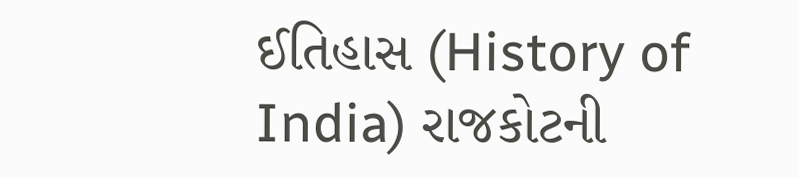ઈતિહાસ (History of India) રાજકોટની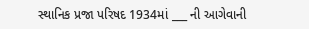સ્થાનિક પ્રજા પરિષદ 1934માં ___ ની આગેવાની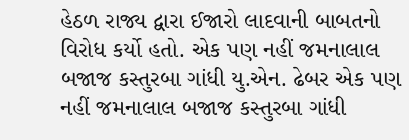હેઠળ રાજ્ય દ્વારા ઈજારો લાદવાની બાબતનો વિરોધ કર્યો હતો. એક પણ નહીં જમનાલાલ બજાજ કસ્તુરબા ગાંધી યુ.એન. ઢેબર એક પણ નહીં જમનાલાલ બજાજ કસ્તુરબા ગાંધી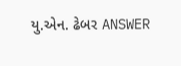યુ.એન. ઢેબર ANSWER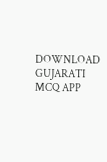DOWNLOAD GUJARATI MCQ APP